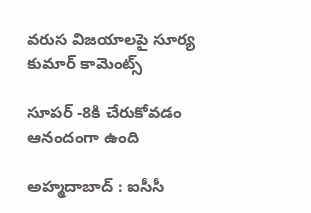వ‌రుస విజ‌యాల‌పై సూర్య కుమార్ కామెంట్స్

సూప‌ర్ -8కి చేరుకోవ‌డం ఆనందంగా ఉంది

అహ్మ‌దాబాద్ : ఐసీసీ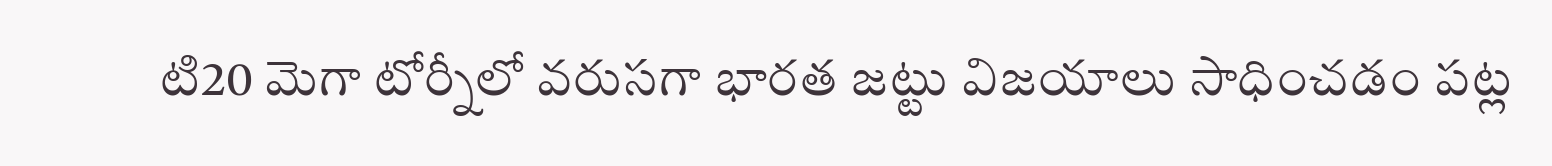టి20 మెగా టోర్నీలో వ‌రుస‌గా భార‌త జ‌ట్టు విజ‌యాలు సాధించ‌డం ప‌ట్ల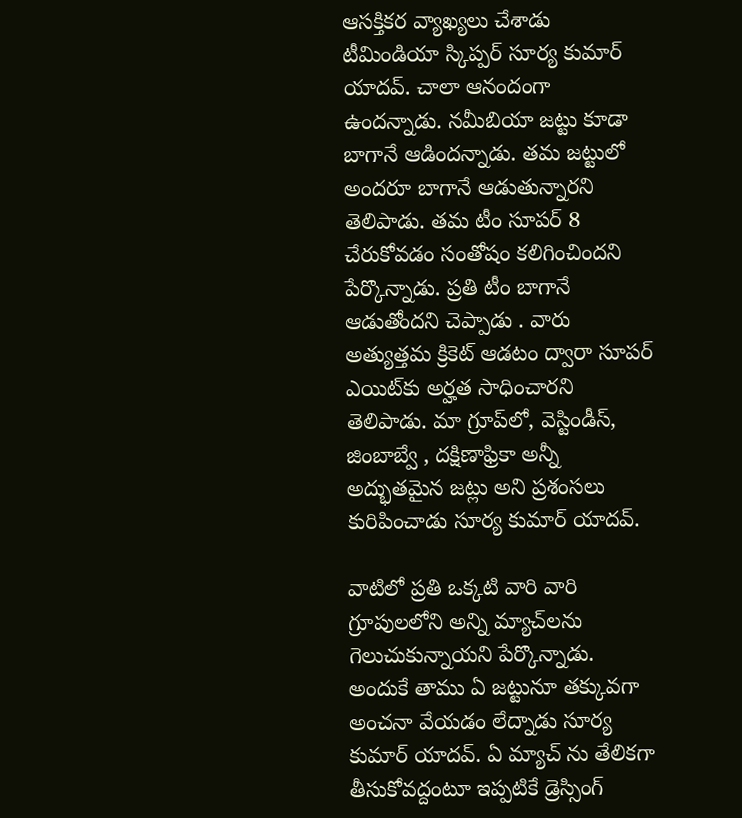ఆస‌క్తిక‌ర వ్యాఖ్య‌లు చేశాడు టీమిండియా స్కిప్ప‌ర్ సూర్య కుమార్ యాద‌వ్. చాలా ఆనందంగా ఉంద‌న్నాడు. న‌మీబియా జ‌ట్టు కూడా బాగానే ఆడింద‌న్నాడు. త‌మ జ‌ట్టులో అంద‌రూ బాగానే ఆడుతున్నారని తెలిపాడు. త‌మ టీం సూప‌ర్ 8 చేరుకోవ‌డం సంతోషం క‌లిగించింద‌ని పేర్కొన్నాడు. ప్ర‌తి టీం బాగానే ఆడుతోంద‌ని చెప్పాడు . వారు అత్యుత్తమ క్రికెట్ ఆడటం ద్వారా సూపర్ ఎయిట్‌కు అర్హత సాధించారని తెలిపాడు. మా గ్రూప్‌లో, వెస్టిండీస్, జింబాబ్వే , దక్షిణాఫ్రికా అన్నీ అద్భుతమైన జట్లు అని ప్ర‌శంస‌లు కురిపించాడు సూర్య కుమార్ యాద‌వ్.

వాటిలో ప్రతి ఒక్కటి వారి వారి గ్రూపులలోని అన్ని మ్యాచ్‌లను గెలుచుకున్నాయని పేర్కొన్నాడు. అందుకే తాము ఏ జ‌ట్టునూ త‌క్కువ‌గా అంచ‌నా వేయ‌డం లేద్నాడు సూర్య కుమార్ యాద‌వ్. ఏ మ్యాచ్ ను తేలిక‌గా తీసుకోవ‌ద్దంటూ ఇప్ప‌టికే డ్రెస్సింగ్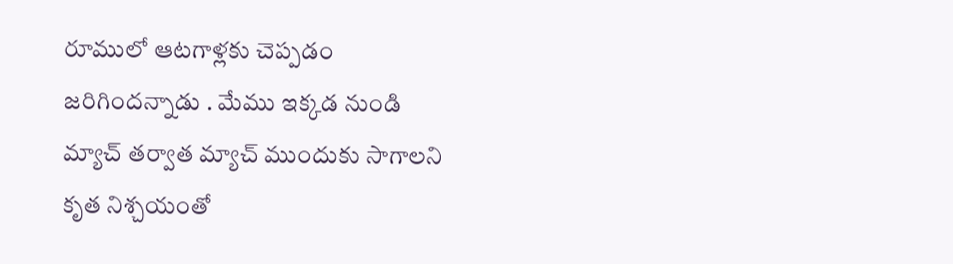రూములో ఆట‌గాళ్ల‌కు చెప్ప‌డం జ‌రిగింద‌న్నాడు . మేము ఇక్కడ నుండి మ్యాచ్ తర్వాత మ్యాచ్ ముందుకు సాగాలని కృత నిశ్చ‌యంతో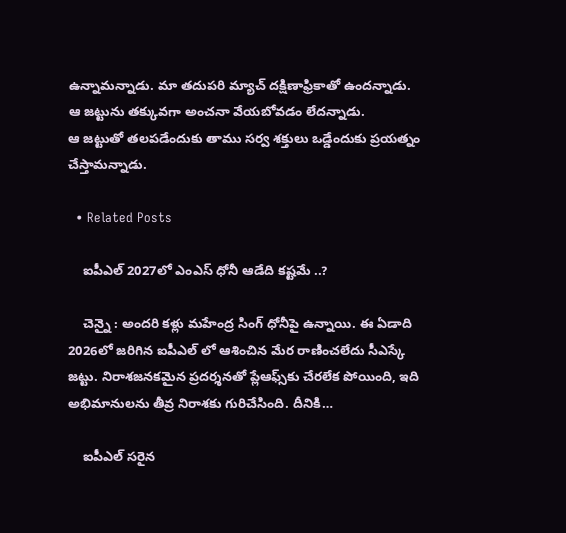ఉన్నామ‌న్నాడు. మా తదుపరి మ్యాచ్ దక్షిణాఫ్రికాతో ఉంద‌న్నాడు. ఆ జ‌ట్టును త‌క్కువ‌గా అంచ‌నా వేయ‌బోవ‌డం లేద‌న్నాడు.
ఆ జ‌ట్టుతో త‌ల‌ప‌డేందుకు తాము స‌ర్వ శ‌క్తులు ఒడ్డేందుకు ప్ర‌య‌త్నం చేస్తామ‌న్నాడు.

  • Related Posts

    ఐపీఎల్ 2027లో ఎంఎస్ ధోనీ ఆడేది క‌ష్ట‌మే ..?

    చెన్నై : అంద‌రి క‌ళ్లు మ‌హేంద్ర సింగ్ ధోనీపై ఉన్నాయి. ఈ ఏడాది 2026లో జ‌రిగిన ఐపీఎల్ లో ఆశించిన మేర రాణించ‌లేదు సీఎస్కే జ‌ట్టు. నిరాశజనకమైన ప్రదర్శనతో ప్లేఆఫ్స్‌కు చేరలేక పోయింది, ఇది అభిమానులను తీవ్ర నిరాశకు గురిచేసింది. దీనికి…

    ఐపీఎల్ సరైన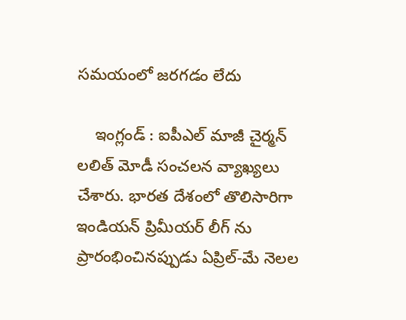సమయంలో జరగడం లేదు

    ఇంగ్లండ్ : ఐపీఎల్ మాజీ చైర్మ‌న్ ల‌లిత్ మోడీ సంచ‌ల‌న వ్యాఖ్య‌లు చేశారు. భార‌త దేశంలో తొలిసారిగా ఇండియ‌న్ ప్రిమీయ‌ర్ లీగ్ ను ప్రారంభించినప్పుడు ఏప్రిల్-మే నెలల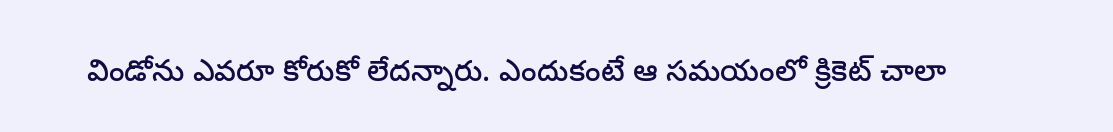విండోను ఎవరూ కోరుకో లేద‌న్నారు. ఎందుకంటే ఆ సమయంలో క్రికెట్ చాలా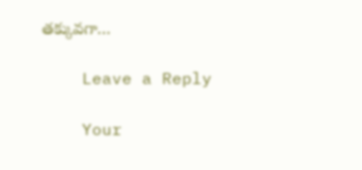తక్కువగా…

    Leave a Reply

    Your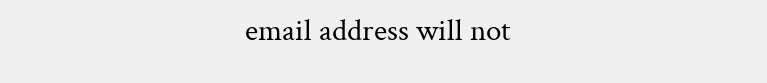email address will not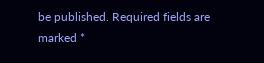be published. Required fields are marked *